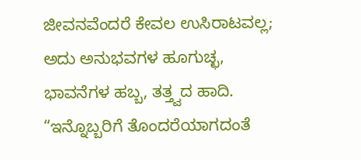ಜೀವನವೆಂದರೆ ಕೇವಲ ಉಸಿರಾಟವಲ್ಲ; ಅದು ಅನುಭವಗಳ ಹೂಗುಚ್ಛ, ಭಾವನೆಗಳ ಹಬ್ಬ, ತತ್ತ್ವದ ಹಾದಿ. “ಇನ್ನೊಬ್ಬರಿಗೆ ತೊಂದರೆಯಾಗದಂತೆ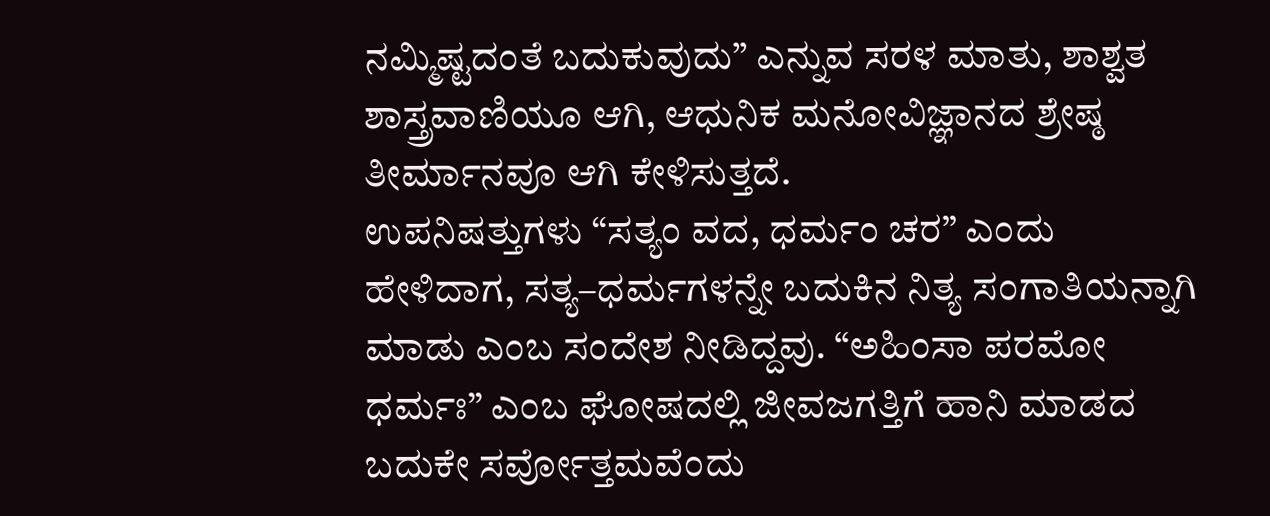ನಮ್ಮಿಷ್ಟದಂತೆ ಬದುಕುವುದು” ಎನ್ನುವ ಸರಳ ಮಾತು, ಶಾಶ್ವತ ಶಾಸ್ತ್ರವಾಣಿಯೂ ಆಗಿ, ಆಧುನಿಕ ಮನೋವಿಜ್ಞಾನದ ಶ್ರೇಷ್ಠ ತೀರ್ಮಾನವೂ ಆಗಿ ಕೇಳಿಸುತ್ತದೆ.
ಉಪನಿಷತ್ತುಗಳು “ಸತ್ಯಂ ವದ, ಧರ್ಮಂ ಚರ” ಎಂದು ಹೇಳಿದಾಗ, ಸತ್ಯ–ಧರ್ಮಗಳನ್ನೇ ಬದುಕಿನ ನಿತ್ಯ ಸಂಗಾತಿಯನ್ನಾಗಿ ಮಾಡು ಎಂಬ ಸಂದೇಶ ನೀಡಿದ್ದವು. “ಅಹಿಂಸಾ ಪರಮೋ ಧರ್ಮಃ” ಎಂಬ ಘೋಷದಲ್ಲಿ ಜೀವಜಗತ್ತಿಗೆ ಹಾನಿ ಮಾಡದ ಬದುಕೇ ಸರ್ವೋತ್ತಮವೆಂದು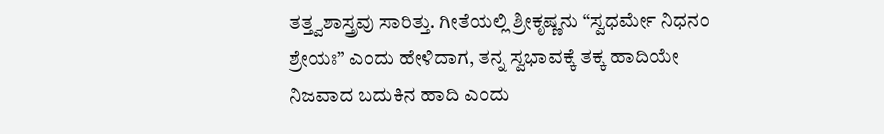ತತ್ತ್ವಶಾಸ್ತ್ರವು ಸಾರಿತ್ತು. ಗೀತೆಯಲ್ಲಿ ಶ್ರೀಕೃಷ್ಣನು “ಸ್ವಧರ್ಮೇ ನಿಧನಂ ಶ್ರೇಯಃ” ಎಂದು ಹೇಳಿದಾಗ, ತನ್ನ ಸ್ವಭಾವಕ್ಕೆ ತಕ್ಕ ಹಾದಿಯೇ ನಿಜವಾದ ಬದುಕಿನ ಹಾದಿ ಎಂದು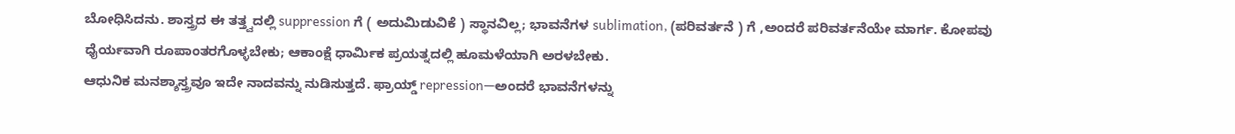ಬೋಧಿಸಿದನು. ಶಾಸ್ತ್ರದ ಈ ತತ್ತ್ವದಲ್ಲಿ suppression ಗೆ ( ಅದುಮಿಡುವಿಕೆ ) ಸ್ಥಾನವಿಲ್ಲ; ಭಾವನೆಗಳ sublimation, (ಪರಿವರ್ತನೆ ) ಗೆ ,ಅಂದರೆ ಪರಿವರ್ತನೆಯೇ ಮಾರ್ಗ. ಕೋಪವು ಧೈರ್ಯವಾಗಿ ರೂಪಾಂತರಗೊಳ್ಳಬೇಕು; ಆಕಾಂಕ್ಷೆ ಧಾರ್ಮಿಕ ಪ್ರಯತ್ನದಲ್ಲಿ ಹೂಮಳೆಯಾಗಿ ಅರಳಬೇಕು.
ಆಧುನಿಕ ಮನಶ್ಶಾಸ್ತ್ರವೂ ಇದೇ ನಾದವನ್ನು ನುಡಿಸುತ್ತದೆ. ಫ್ರಾಯ್ಡ್ repression—ಅಂದರೆ ಭಾವನೆಗಳನ್ನು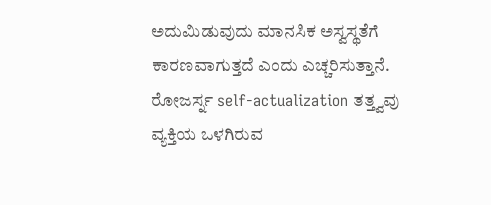ಅದುಮಿಡುವುದು ಮಾನಸಿಕ ಅಸ್ವಸ್ಥತೆಗೆ ಕಾರಣವಾಗುತ್ತದೆ ಎಂದು ಎಚ್ಚರಿಸುತ್ತಾನೆ. ರೋಜರ್ಸ್ನ self-actualization ತತ್ತ್ವವು ವ್ಯಕ್ತಿಯ ಒಳಗಿರುವ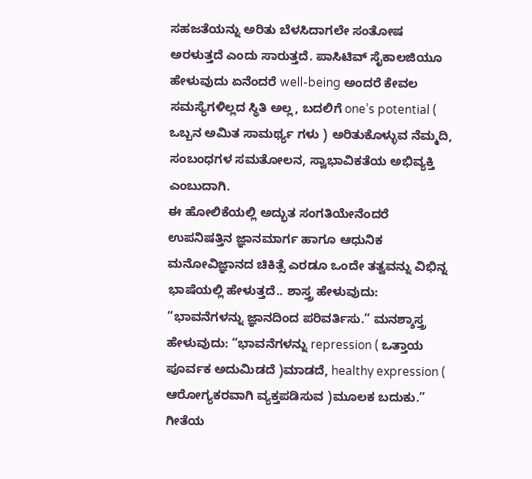ಸಹಜತೆಯನ್ನು ಅರಿತು ಬೆಳಸಿದಾಗಲೇ ಸಂತೋಷ ಅರಳುತ್ತದೆ ಎಂದು ಸಾರುತ್ತದೆ. ಪಾಸಿಟಿವ್ ಸೈಕಾಲಜಿಯೂ ಹೇಳುವುದು ಏನೆಂದರೆ well-being ಅಂದರೆ ಕೇವಲ ಸಮಸ್ಯೆಗಳಿಲ್ಲದ ಸ್ಥಿತಿ ಅಲ್ಲ, ಬದಲಿಗೆ one’s potential ( ಒಬ್ಬನ ಅಮಿತ ಸಾಮರ್ಥ್ಯ ಗಳು ) ಅರಿತುಕೊಳ್ಳುವ ನೆಮ್ಮದಿ, ಸಂಬಂಧಗಳ ಸಮತೋಲನ, ಸ್ವಾಭಾವಿಕತೆಯ ಅಭಿವ್ಯಕ್ತಿ ಎಂಬುದಾಗಿ.
ಈ ಹೋಲಿಕೆಯಲ್ಲಿ ಅದ್ಭುತ ಸಂಗತಿಯೇನೆಂದರೆ ಉಪನಿಷತ್ತಿನ ಜ್ಞಾನಮಾರ್ಗ ಹಾಗೂ ಆಧುನಿಕ ಮನೋವಿಜ್ಞಾನದ ಚಿಕಿತ್ಸೆ ಎರಡೂ ಒಂದೇ ತತ್ವವನ್ನು ವಿಭಿನ್ನ ಭಾಷೆಯಲ್ಲಿ ಹೇಳುತ್ತದೆ.. ಶಾಸ್ತ್ರ ಹೇಳುವುದು: “ಭಾವನೆಗಳನ್ನು ಜ್ಞಾನದಿಂದ ಪರಿವರ್ತಿಸು.” ಮನಶ್ಶಾಸ್ತ್ರ ಹೇಳುವುದು: “ಭಾವನೆಗಳನ್ನು repression ( ಒತ್ತಾಯ ಪೂರ್ವಕ ಅದುಮಿಡದೆ )ಮಾಡದೆ, healthy expression ( ಆರೋಗ್ಯಕರವಾಗಿ ವ್ಯಕ್ತಪಡಿಸುವ )ಮೂಲಕ ಬದುಕು.” ಗೀತೆಯ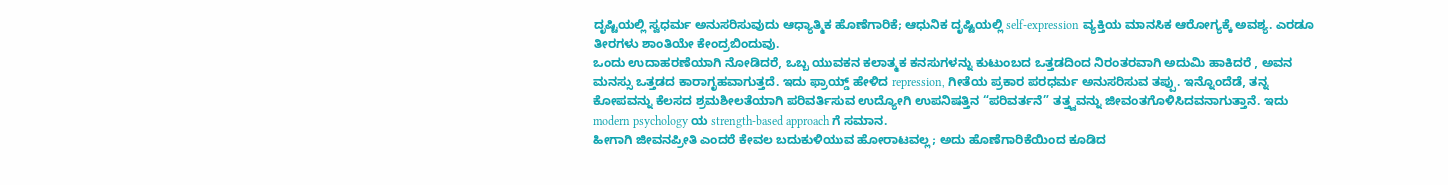ದೃಷ್ಟಿಯಲ್ಲಿ ಸ್ವಧರ್ಮ ಅನುಸರಿಸುವುದು ಆಧ್ಯಾತ್ಮಿಕ ಹೊಣೆಗಾರಿಕೆ; ಆಧುನಿಕ ದೃಷ್ಟಿಯಲ್ಲಿ self-expression ವ್ಯಕ್ತಿಯ ಮಾನಸಿಕ ಆರೋಗ್ಯಕ್ಕೆ ಅವಶ್ಯ. ಎರಡೂ ತೀರಗಳು ಶಾಂತಿಯೇ ಕೇಂದ್ರಬಿಂದುವು.
ಒಂದು ಉದಾಹರಣೆಯಾಗಿ ನೋಡಿದರೆ, ಒಬ್ಬ ಯುವಕನ ಕಲಾತ್ಮಕ ಕನಸುಗಳನ್ನು ಕುಟುಂಬದ ಒತ್ತಡದಿಂದ ನಿರಂತರವಾಗಿ ಅದುಮಿ ಹಾಕಿದರೆ , ಅವನ ಮನಸ್ಸು ಒತ್ತಡದ ಕಾರಾಗೃಹವಾಗುತ್ತದೆ. ಇದು ಫ್ರಾಯ್ಡ್ ಹೇಳಿದ repression, ಗೀತೆಯ ಪ್ರಕಾರ ಪರಧರ್ಮ ಅನುಸರಿಸುವ ತಪ್ಪು. ಇನ್ನೊಂದೆಡೆ, ತನ್ನ ಕೋಪವನ್ನು ಕೆಲಸದ ಶ್ರಮಶೀಲತೆಯಾಗಿ ಪರಿವರ್ತಿಸುವ ಉದ್ಯೋಗಿ ಉಪನಿಷತ್ತಿನ “ಪರಿವರ್ತನೆ” ತತ್ತ್ವವನ್ನು ಜೀವಂತಗೊಳಿಸಿದವನಾಗುತ್ತಾನೆ. ಇದು modern psychology ಯ strength-based approach ಗೆ ಸಮಾನ.
ಹೀಗಾಗಿ ಜೀವನಪ್ರೀತಿ ಎಂದರೆ ಕೇವಲ ಬದುಕುಳಿಯುವ ಹೋರಾಟವಲ್ಲ; ಅದು ಹೊಣೆಗಾರಿಕೆಯಿಂದ ಕೂಡಿದ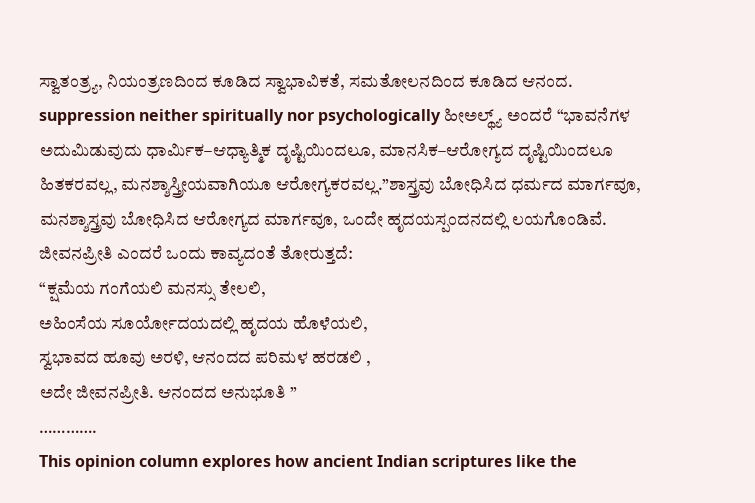ಸ್ವಾತಂತ್ರ್ಯ, ನಿಯಂತ್ರಣದಿಂದ ಕೂಡಿದ ಸ್ವಾಭಾವಿಕತೆ, ಸಮತೋಲನದಿಂದ ಕೂಡಿದ ಆನಂದ. suppression neither spiritually nor psychologically ಹೀಅಲ್ಥ್ಯ್ ಅಂದರೆ “ಭಾವನೆಗಳ ಅದುಮಿಡುವುದು ಧಾರ್ಮಿಕ–ಆಧ್ಯಾತ್ಮಿಕ ದೃಷ್ಟಿಯಿಂದಲೂ, ಮಾನಸಿಕ–ಆರೋಗ್ಯದ ದೃಷ್ಟಿಯಿಂದಲೂ ಹಿತಕರವಲ್ಲ, ಮನಶ್ಶಾಸ್ತ್ರೀಯವಾಗಿಯೂ ಆರೋಗ್ಯಕರವಲ್ಲ.”ಶಾಸ್ತ್ರವು ಬೋಧಿಸಿದ ಧರ್ಮದ ಮಾರ್ಗವೂ, ಮನಶ್ಶಾಸ್ತ್ರವು ಬೋಧಿಸಿದ ಆರೋಗ್ಯದ ಮಾರ್ಗವೂ, ಒಂದೇ ಹೃದಯಸ್ಪಂದನದಲ್ಲಿ ಲಯಗೊಂಡಿವೆ.
ಜೀವನಪ್ರೀತಿ ಎಂದರೆ ಒಂದು ಕಾವ್ಯದಂತೆ ತೋರುತ್ತದೆ:
“ಕ್ಷಮೆಯ ಗಂಗೆಯಲಿ ಮನಸ್ಸು ತೇಲಲಿ,
ಅಹಿಂಸೆಯ ಸೂರ್ಯೋದಯದಲ್ಲಿ ಹೃದಯ ಹೊಳೆಯಲಿ,
ಸ್ವಭಾವದ ಹೂವು ಅರಳಿ, ಆನಂದದ ಪರಿಮಳ ಹರಡಲಿ ,
ಅದೇ ಜೀವನಪ್ರೀತಿ. ಆನಂದದ ಅನುಭೂತಿ ”
………….
This opinion column explores how ancient Indian scriptures like the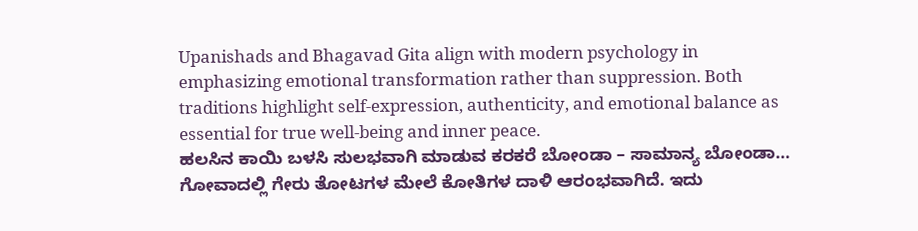Upanishads and Bhagavad Gita align with modern psychology in emphasizing emotional transformation rather than suppression. Both traditions highlight self-expression, authenticity, and emotional balance as essential for true well-being and inner peace.
ಹಲಸಿನ ಕಾಯಿ ಬಳಸಿ ಸುಲಭವಾಗಿ ಮಾಡುವ ಕರಕರೆ ಬೋಂಡಾ – ಸಾಮಾನ್ಯ ಬೋಂಡಾ…
ಗೋವಾದಲ್ಲಿ ಗೇರು ತೋಟಗಳ ಮೇಲೆ ಕೋತಿಗಳ ದಾಳಿ ಆರಂಭವಾಗಿದೆ. ಇದು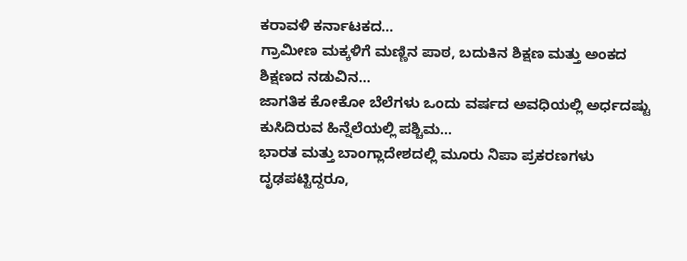ಕರಾವಳಿ ಕರ್ನಾಟಕದ…
ಗ್ರಾಮೀಣ ಮಕ್ಕಳಿಗೆ ಮಣ್ಣಿನ ಪಾಠ, ಬದುಕಿನ ಶಿಕ್ಷಣ ಮತ್ತು ಅಂಕದ ಶಿಕ್ಷಣದ ನಡುವಿನ…
ಜಾಗತಿಕ ಕೋಕೋ ಬೆಲೆಗಳು ಒಂದು ವರ್ಷದ ಅವಧಿಯಲ್ಲಿ ಅರ್ಧದಷ್ಟು ಕುಸಿದಿರುವ ಹಿನ್ನೆಲೆಯಲ್ಲಿ ಪಶ್ಚಿಮ…
ಭಾರತ ಮತ್ತು ಬಾಂಗ್ಲಾದೇಶದಲ್ಲಿ ಮೂರು ನಿಪಾ ಪ್ರಕರಣಗಳು ದೃಢಪಟ್ಟಿದ್ದರೂ,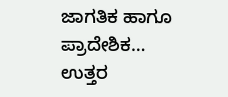ಜಾಗತಿಕ ಹಾಗೂ ಪ್ರಾದೇಶಿಕ…
ಉತ್ತರ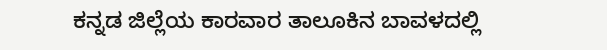ಕನ್ನಡ ಜಿಲ್ಲೆಯ ಕಾರವಾರ ತಾಲೂಕಿನ ಬಾವಳದಲ್ಲಿ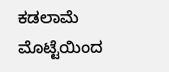ಕಡಲಾಮೆ ಮೊಟ್ಟೆಯಿಂದ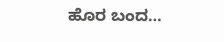ಹೊರ ಬಂದ…